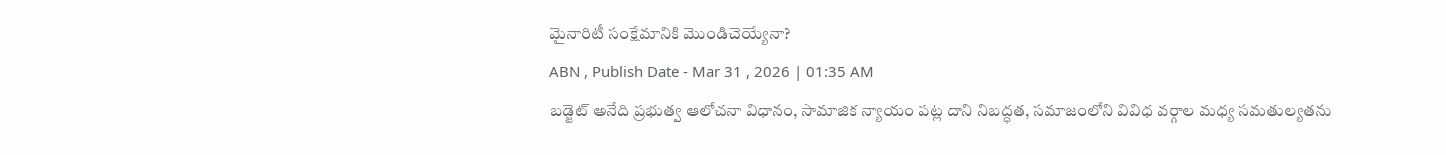మైనారిటీ సంక్షేమానికి మొండిచెయ్యేనా?
ABN , Publish Date - Mar 31 , 2026 | 01:35 AM
బడ్జెట్ అనేది ప్రభుత్వ ఆలోచనా విధానం, సామాజిక న్యాయం పట్ల దాని నిబద్ధత, సమాజంలోని వివిధ వర్గాల మధ్య సమతుల్యతను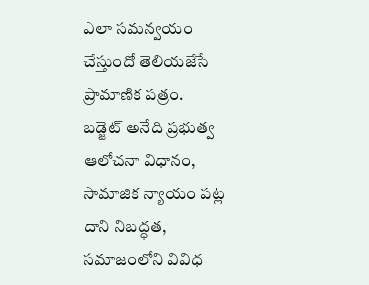ఎలా సమన్వయం చేస్తుందో తెలియజేసే ప్రామాణిక పత్రం.
బడ్జెట్ అనేది ప్రభుత్వ ఆలోచనా విధానం, సామాజిక న్యాయం పట్ల దాని నిబద్ధత, సమాజంలోని వివిధ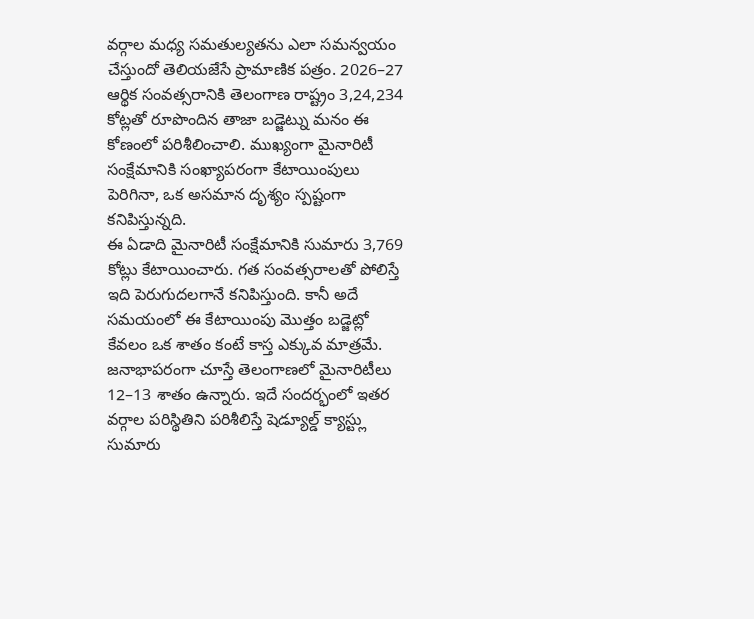వర్గాల మధ్య సమతుల్యతను ఎలా సమన్వయం చేస్తుందో తెలియజేసే ప్రామాణిక పత్రం. 2026–27 ఆర్థిక సంవత్సరానికి తెలంగాణ రాష్ట్రం 3,24,234 కోట్లతో రూపొందిన తాజా బడ్జెట్ను మనం ఈ కోణంలో పరిశీలించాలి. ముఖ్యంగా మైనారిటీ సంక్షేమానికి సంఖ్యాపరంగా కేటాయింపులు పెరిగినా, ఒక అసమాన దృశ్యం స్పష్టంగా కనిపిస్తున్నది.
ఈ ఏడాది మైనారిటీ సంక్షేమానికి సుమారు 3,769 కోట్లు కేటాయించారు. గత సంవత్సరాలతో పోలిస్తే ఇది పెరుగుదలగానే కనిపిస్తుంది. కానీ అదే సమయంలో ఈ కేటాయింపు మొత్తం బడ్జెట్లో కేవలం ఒక శాతం కంటే కాస్త ఎక్కువ మాత్రమే. జనాభాపరంగా చూస్తే తెలంగాణలో మైనారిటీలు 12–13 శాతం ఉన్నారు. ఇదే సందర్భంలో ఇతర వర్గాల పరిస్థితిని పరిశీలిస్తే షెడ్యూల్డ్ క్యాస్ట్లు సుమారు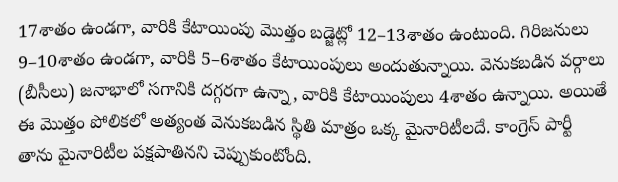17శాతం ఉండగా, వారికి కేటాయింపు మొత్తం బడ్జెట్లో 12–13శాతం ఉంటుంది. గిరిజనులు 9–10శాతం ఉండగా, వారికి 5–6శాతం కేటాయింపులు అందుతున్నాయి. వెనుకబడిన వర్గాలు (బీసీలు) జనాభాలో సగానికి దగ్గరగా ఉన్నా, వారికి కేటాయింపులు 4శాతం ఉన్నాయి. అయితే ఈ మొత్తం పోలికలో అత్యంత వెనుకబడిన స్థితి మాత్రం ఒక్క మైనారిటీలదే. కాంగ్రెస్ పార్టీ తాను మైనారిటీల పక్షపాతినని చెప్పుకుంటోంది.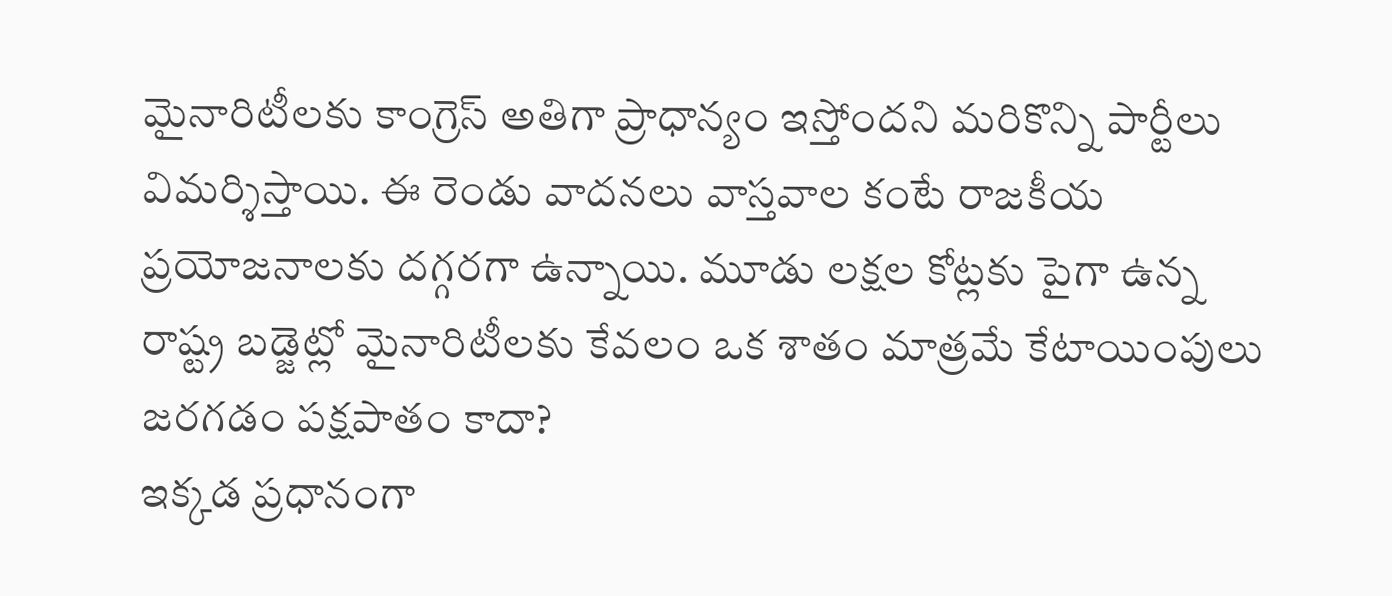మైనారిటీలకు కాంగ్రెస్ అతిగా ప్రాధాన్యం ఇస్తోందని మరికొన్ని పార్టీలు విమర్శిస్తాయి. ఈ రెండు వాదనలు వాస్తవాల కంటే రాజకీయ ప్రయోజనాలకు దగ్గరగా ఉన్నాయి. మూడు లక్షల కోట్లకు పైగా ఉన్న రాష్ట్ర బడ్జెట్లో మైనారిటీలకు కేవలం ఒక శాతం మాత్రమే కేటాయింపులు జరగడం పక్షపాతం కాదా?
ఇక్కడ ప్రధానంగా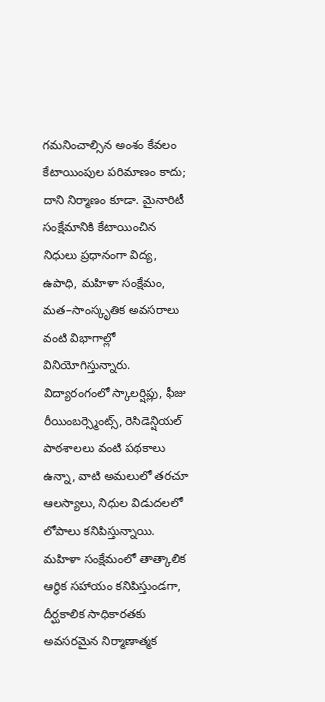గమనించాల్సిన అంశం కేవలం కేటాయింపుల పరిమాణం కాదు; దాని నిర్మాణం కూడా. మైనారిటీ సంక్షేమానికి కేటాయించిన నిధులు ప్రధానంగా విద్య, ఉపాధి, మహిళా సంక్షేమం, మత–సాంస్కృతిక అవసరాలు వంటి విభాగాల్లో వినియోగిస్తున్నారు. విద్యారంగంలో స్కాలర్షిప్లు, ఫీజు రీయింబర్స్మెంట్స్, రెసిడెన్షియల్ పాఠశాలలు వంటి పథకాలు ఉన్నా, వాటి అమలులో తరచూ ఆలస్యాలు, నిధుల విడుదలలో లోపాలు కనిపిస్తున్నాయి. మహిళా సంక్షేమంలో తాత్కాలిక ఆర్థిక సహాయం కనిపిస్తుండగా, దీర్ఘకాలిక సాధికారతకు అవసరమైన నిర్మాణాత్మక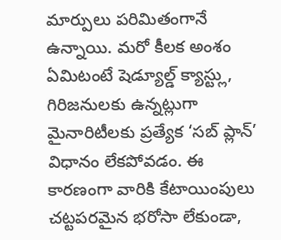మార్పులు పరిమితంగానే ఉన్నాయి. మరో కీలక అంశం ఏమిటంటే షెడ్యూల్డ్ క్యాస్ట్లు, గిరిజనులకు ఉన్నట్లుగా మైనారిటీలకు ప్రత్యేక ‘సబ్ ప్లాన్’ విధానం లేకపోవడం. ఈ కారణంగా వారికి కేటాయింపులు చట్టపరమైన భరోసా లేకుండా,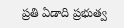ప్రతి ఏడాది ప్రభుత్వ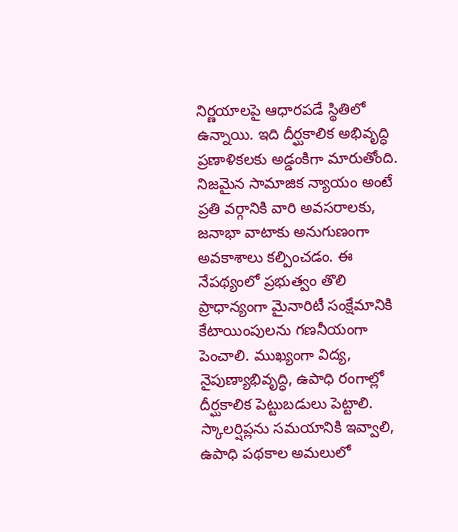నిర్ణయాలపై ఆధారపడే స్థితిలో ఉన్నాయి. ఇది దీర్ఘకాలిక అభివృద్ధి ప్రణాళికలకు అడ్డంకిగా మారుతోంది. నిజమైన సామాజిక న్యాయం అంటే ప్రతి వర్గానికి వారి అవసరాలకు, జనాభా వాటాకు అనుగుణంగా అవకాశాలు కల్పించడం. ఈ నేపథ్యంలో ప్రభుత్వం తొలి ప్రాధాన్యంగా మైనారిటీ సంక్షేమానికి కేటాయింపులను గణనీయంగా పెంచాలి. ముఖ్యంగా విద్య, నైపుణ్యాభివృద్ధి, ఉపాధి రంగాల్లో దీర్ఘకాలిక పెట్టుబడులు పెట్టాలి. స్కాలర్షిప్లను సమయానికి ఇవ్వాలి, ఉపాధి పథకాల అమలులో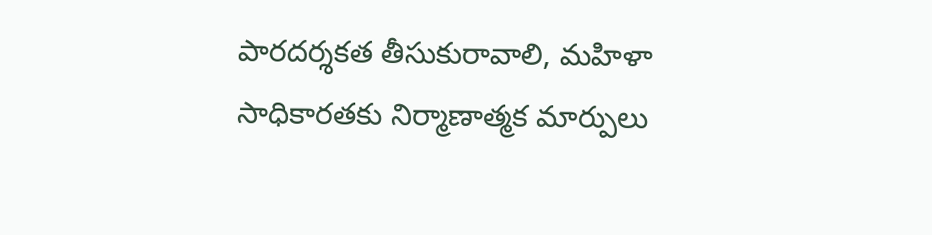పారదర్శకత తీసుకురావాలి, మహిళా సాధికారతకు నిర్మాణాత్మక మార్పులు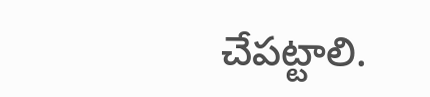చేపట్టాలి.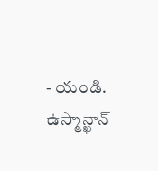- యండి. ఉస్మాన్ఖాన్